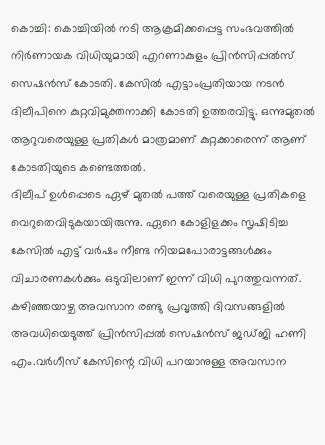കൊച്ചി: കൊച്ചിയിൽ നടി ആക്രമിക്കപ്പെട്ട സംഭവത്തിൽ നിർണായക വിധിയുമായി എറണാകുളം പ്രിൻസിപ്പൽസ് സെഷൻസ് കോടതി. കേസിൽ എട്ടാംപ്രതിയായ നടൻ ദിലീപിനെ കുറ്റവിമുക്തനാക്കി കോടതി ഉത്തരവിട്ടു. ഒന്നുമുതൽ ആറുവരെയുള്ള പ്രതികൾ മാത്രമാണ് കുറ്റക്കാരെന്ന് ആണ് കോടതിയുടെ കണ്ടെത്തൽ.
ദിലീപ് ഉൾപ്പെടെ ഏഴ് മുതൽ പത്ത് വരെയുള്ള പ്രതികളെ വെറുതെവിടുകയായിരുന്നു. ഏറെ കോളിളക്കം സൃഷിടിച്ച കേസിൽ എട്ട് വർഷം നീണ്ട നിയമപോരാട്ടങ്ങൾക്കും വിചാരണകൾക്കും ഒടുവിലാണ് ഇന്ന് വിധി പുറത്തുവന്നത്. കഴിഞ്ഞയാഴ്ച അവസാന രണ്ടു പ്രവൃത്തി ദിവസങ്ങളിൽ അവധിയെടുത്ത് പ്രിൻസിപ്പൽ സെഷൻസ് ജഡ്ജി ഹണി എം.വർഗീസ് കേസിന്റെ വിധി പറയാനുള്ള അവസാന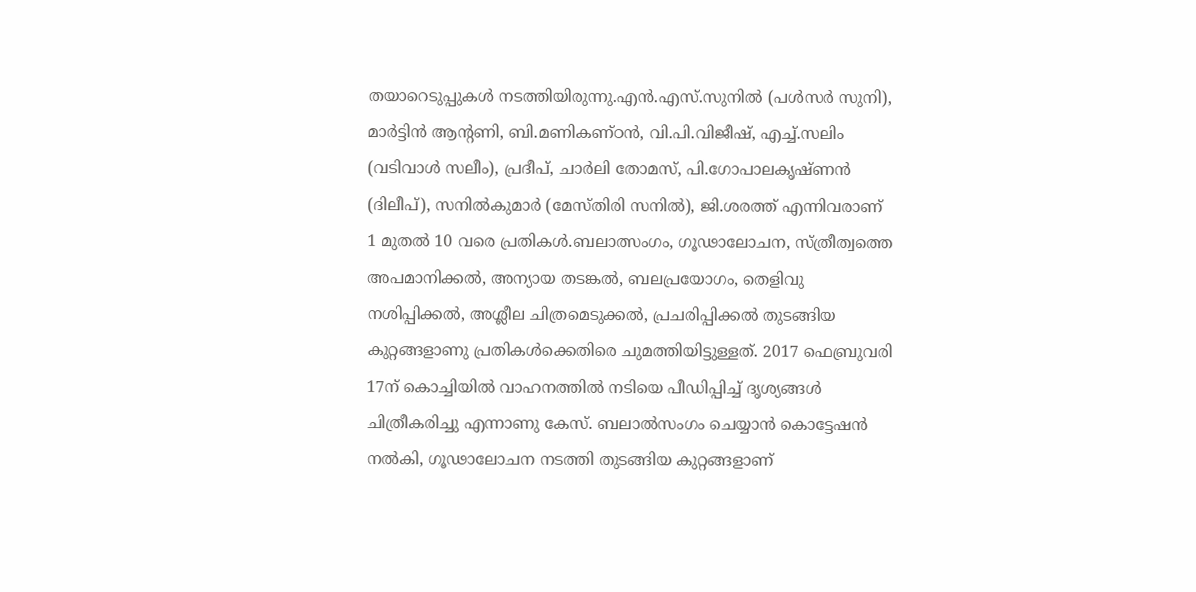തയാറെടുപ്പുകൾ നടത്തിയിരുന്നു.എൻ.എസ്.സുനിൽ (പൾസർ സുനി), മാർട്ടിൻ ആന്റണി, ബി.മണികണ്ഠൻ, വി.പി.വിജീഷ്, എച്ച്.സലിം (വടിവാൾ സലീം), പ്രദീപ്, ചാർലി തോമസ്, പി.ഗോപാലകൃഷ്ണൻ (ദിലീപ്), സനിൽകുമാർ (മേസ്തിരി സനിൽ), ജി.ശരത്ത് എന്നിവരാണ് 1 മുതൽ 10 വരെ പ്രതികൾ.ബലാത്സംഗം, ഗൂഢാലോചന, സ്ത്രീത്വത്തെ അപമാനിക്കൽ, അന്യായ തടങ്കൽ, ബലപ്രയോഗം, തെളിവു നശിപ്പിക്കൽ, അശ്ലീല ചിത്രമെടുക്കൽ, പ്രചരിപ്പിക്കൽ തുടങ്ങിയ കുറ്റങ്ങളാണു പ്രതികൾക്കെതിരെ ചുമത്തിയിട്ടുള്ളത്. 2017 ഫെബ്രുവരി 17ന് കൊച്ചിയിൽ വാഹനത്തിൽ നടിയെ പീഡിപ്പിച്ച് ദൃശ്യങ്ങൾ ചിത്രീകരിച്ചു എന്നാണു കേസ്. ബലാൽസംഗം ചെയ്യാൻ കൊട്ടേഷൻ നൽകി, ഗൂഢാലോചന നടത്തി തുടങ്ങിയ കുറ്റങ്ങളാണ്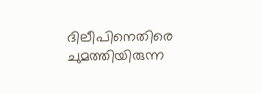ദിലീപിനെതിരെ ചുമത്തിയിരുന്ന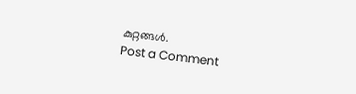കുറ്റങ്ങൾ.
Post a Comment